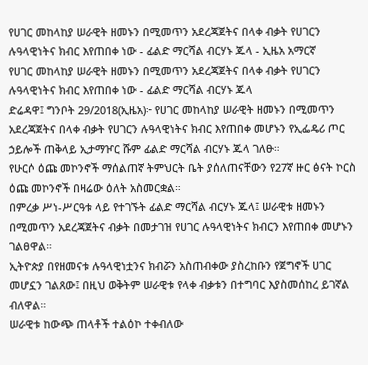የሀገር መከላከያ ሠራዊት ዘመኑን በሚመጥን አደረጃጀትና በላቀ ብቃት የሀገርን ሉዓላዊነትና ክብር እየጠበቀ ነው - ፊልድ ማርሻል ብርሃኑ ጁላ - ኢዜአ አማርኛ
የሀገር መከላከያ ሠራዊት ዘመኑን በሚመጥን አደረጃጀትና በላቀ ብቃት የሀገርን ሉዓላዊነትና ክብር እየጠበቀ ነው - ፊልድ ማርሻል ብርሃኑ ጁላ
ድሬዳዋ፤ ግንቦት 29/2018(ኢዜአ)፦ የሀገር መከላከያ ሠራዊት ዘመኑን በሚመጥን አደረጃጀትና በላቀ ብቃት የሀገርን ሉዓላዊነትና ክብር እየጠበቀ መሆኑን የኢፌዴሪ ጦር ኃይሎች ጠቅላይ ኢታማዦር ሹም ፊልድ ማርሻል ብርሃኑ ጁላ ገለፁ።
የሁርሶ ዕጩ መኮንኖች ማሰልጠኛ ትምህርት ቤት ያሰለጠናቸውን የ27ኛ ዙር ፅናት ኮርስ ዕጩ መኮንኖች በዛሬው ዕለት አስመርቋል።
በምረቃ ሥነ-ሥርዓቱ ላይ የተገኙት ፊልድ ማርሻል ብርሃኑ ጁላ፤ ሠራዊቱ ዘመኑን በሚመጥን አደረጃጀትና ብቃት በመታገዝ የሀገር ሉዓላዊነትና ክብርን እየጠበቀ መሆኑን ገልፀዋል።
ኢትዮጵያ በየዘመናቱ ሉዓላዊነቷንና ክብሯን አስጠብቀው ያስረከቡን የጀግኖች ሀገር መሆኗን ገልጸው፤ በዚህ ወቅትም ሠራዊቱ የላቀ ብቃቱን በተግባር እያስመሰከረ ይገኛል ብለዋል።
ሠራዊቱ ከውጭ ጠላቶች ተልዕኮ ተቀብለው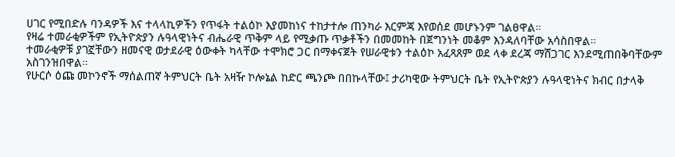ሀገር የሚበድሉ ባንዳዎች እና ተላላኪዎችን የጥፋት ተልዕኮ እያመከነና ተከታተሎ ጠንካራ እርምጃ እየወሰደ መሆኑንም ገልፀዋል።
የዛሬ ተመራቂዎችም የኢትዮጵያን ሉዓላዊነትና ብሔራዊ ጥቅም ላይ የሚቃጡ ጥቃቶችን በመመከት በጀግንነት መቆም እንዳለባቸው አሳስበዋል።
ተመራቂዎቹ ያገኟቸውን ዘመናዊ ወታደራዊ ዕውቀት ካላቸው ተሞክሮ ጋር በማቀናጀት የሠራዊቱን ተልዕኮ አፈጻጸም ወደ ላቀ ደረጃ ማሸጋገር እንደሚጠበቅባቸውም አስገንዝበዋል።
የሁርሶ ዕጩ መኮንኖች ማሰልጠኛ ትምህርት ቤት አዛዥ ኮሎኔል ከድር ጫንጮ በበኩላቸው፤ ታሪካዊው ትምህርት ቤት የኢትዮጵያን ሉዓላዊነትና ክብር በታላቅ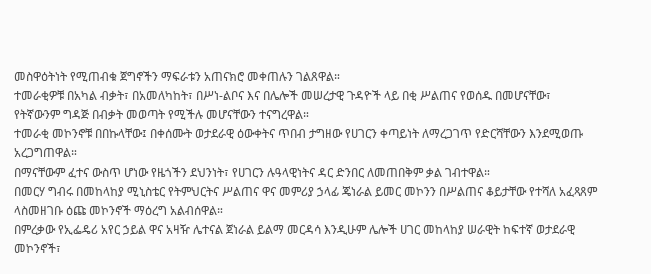መስዋዕትነት የሚጠብቁ ጀግኖችን ማፍራቱን አጠናክሮ መቀጠሉን ገልጸዋል።
ተመራቂዎቹ በአካል ብቃት፣ በአመለካከት፣ በሥነ-ልቦና እና በሌሎች መሠረታዊ ጉዳዮች ላይ በቂ ሥልጠና የወሰዱ በመሆናቸው፣ የትኛውንም ግዳጅ በብቃት መወጣት የሚችሉ መሆናቸውን ተናግረዋል።
ተመራቂ መኮንኖቹ በበኩላቸው፤ በቀሰሙት ወታደራዊ ዕውቀትና ጥበብ ታግዘው የሀገርን ቀጣይነት ለማረጋገጥ የድርሻቸውን እንደሚወጡ አረጋግጠዋል።
በማናቸውም ፈተና ውስጥ ሆነው የዜጎችን ደህንነት፣ የሀገርን ሉዓላዊነትና ዳር ድንበር ለመጠበቅም ቃል ገብተዋል።
በመርሃ ግብሩ በመከላከያ ሚኒስቴር የትምህርትና ሥልጠና ዋና መምሪያ ኃላፊ ጄነራል ይመር መኮንን በሥልጠና ቆይታቸው የተሻለ አፈጻጸም ላስመዘገቡ ዕጩ መኮንኖች ማዕረግ አልብሰዋል።
በምረቃው የኢፌዴሪ አየር ኃይል ዋና አዛዥ ሌተናል ጀነራል ይልማ መርዳሳ እንዲሁም ሌሎች ሀገር መከላከያ ሠራዊት ከፍተኛ ወታደራዊ መኮንኖች፣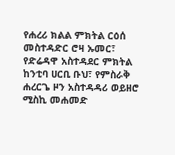የሐረሪ ክልል ምክትል ርዕሰ መስተዳድር ሮዛ ኡመር፣ የድሬዳዋ አስተዳደር ምክትል ከንቲባ ሀርቢ ቡህ፣ የምስራቅ ሐረርጌ ዞን አስተዳዳሪ ወይዘሮ ሚስኪ መሐመድ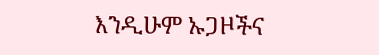እንዲሁም ኡጋዞችና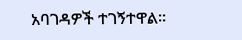አባገዳዎች ተገኝተዋል።